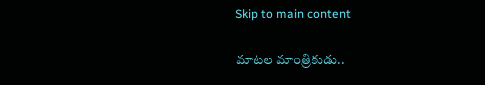Skip to main content

మాటల మాంత్రికుడు..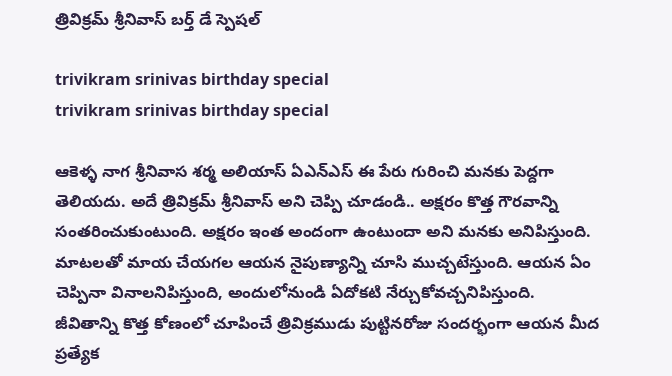త్రివిక్రమ్ శ్రీనివాస్ బర్త్ డే స్పెషల్

trivikram srinivas birthday special
trivikram srinivas birthday special

ఆకెళ్ళ నాగ శ్రీనివాస శర్మ అలియాస్ ఏఎన్ఎస్ ఈ పేరు గురించి మనకు పెద్దగా తెలియదు. అదే త్రివిక్రమ్ శ్రీనివాస్ అని చెప్పి చూడండి.. అక్షరం కొత్త గౌరవాన్ని సంతరించుకుంటుంది. అక్షరం ఇంత అందంగా ఉంటుందా అని మనకు అనిపిస్తుంది. మాటలతో మాయ చేయగల ఆయన నైపుణ్యాన్ని చూసి ముచ్చటేస్తుంది. ఆయన ఏం చెప్పినా వినాలనిపిస్తుంది, అందులోనుండి ఏదోకటి నేర్చుకోవచ్చనిపిస్తుంది. జీవితాన్ని కొత్త కోణంలో చూపించే త్రివిక్రముడు పుట్టినరోజు సందర్భంగా ఆయన మీద ప్రత్యేక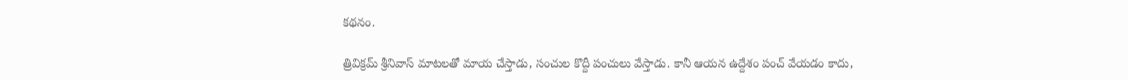కథనం.

త్రివిక్రమ్ శ్రీనివాస్ మాటలతో మాయ చేస్తాడు, సంచుల కొద్దీ పంచులు వేస్తాడు. కానీ ఆయన ఉద్దేశం పంచ్ వేయడం కాదు,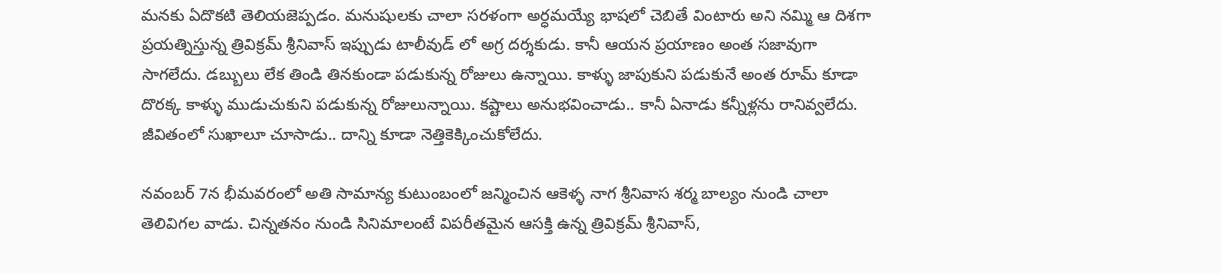మనకు ఏదొకటి తెలియజెప్పడం. మనుషులకు చాలా సరళంగా అర్ధమయ్యే భాషలో చెబితే వింటారు అని నమ్మి ఆ దిశగా ప్రయత్నిస్తున్న త్రివిక్రమ్ శ్రీనివాస్ ఇప్పుడు టాలీవుడ్ లో అగ్ర దర్శకుడు. కానీ ఆయన ప్రయాణం అంత సజావుగా సాగలేదు. డబ్బులు లేక తిండి తినకుండా పడుకున్న రోజులు ఉన్నాయి. కాళ్ళు జాపుకుని పడుకునే అంత రూమ్ కూడా దొరక్క కాళ్ళు ముడుచుకుని పడుకున్న రోజులున్నాయి. కష్టాలు అనుభవించాడు.. కానీ ఏనాడు కన్నీళ్లను రానివ్వలేదు. జీవితంలో సుఖాలూ చూసాడు.. దాన్ని కూడా నెత్తికెక్కించుకోలేదు.

నవంబర్ 7న భీమవరంలో అతి సామాన్య కుటుంబంలో జన్మించిన ఆకెళ్ళ నాగ శ్రీనివాస శర్మ బాల్యం నుండి చాలా తెలివిగల వాడు. చిన్నతనం నుండి సినిమాలంటే విపరీతమైన ఆసక్తి ఉన్న త్రివిక్రమ్ శ్రీనివాస్,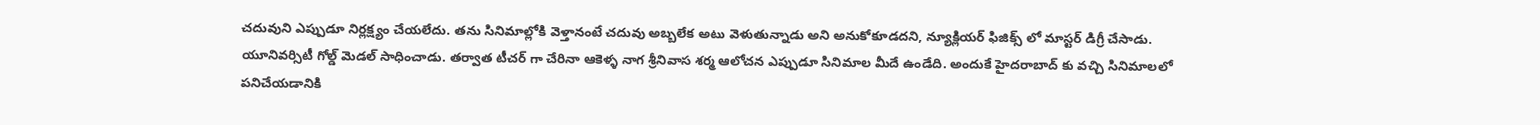చదువుని ఎప్పుడూ నిర్లక్ష్యం చేయలేదు. తను సినిమాల్లోకి వెళ్తానంటే చదువు అబ్బలేక అటు వెళుతున్నాడు అని అనుకోకూడదని, న్యూక్లియర్ ఫిజిక్స్ లో మాస్టర్ డిగ్రీ చేసాడు. యూనివర్సిటీ గోల్డ్ మెడల్ సాధించాడు. తర్వాత టీచర్ గా చేరినా ఆకెళ్ళ నాగ శ్రీనివాస శర్మ ఆలోచన ఎప్పుడూ సినిమాల మీదే ఉండేది. అందుకే హైదరాబాద్ కు వచ్చి సినిమాలలో పనిచేయడానికి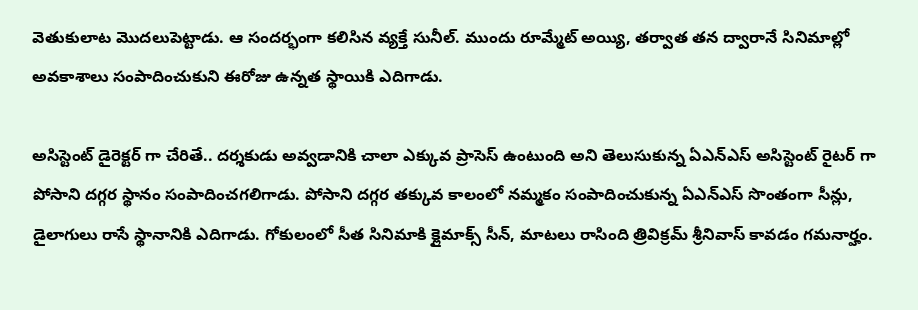వెతుకులాట మొదలుపెట్టాడు. ఆ సందర్భంగా కలిసిన వ్యక్తే సునీల్. ముందు రూమ్మేట్ అయ్యి, తర్వాత తన ద్వారానే సినిమాల్లో అవకాశాలు సంపాదించుకుని ఈరోజు ఉన్నత స్థాయికి ఎదిగాడు.

అసిస్టెంట్ డైరెక్టర్ గా చేరితే.. దర్శకుడు అవ్వడానికి చాలా ఎక్కువ ప్రాసెస్ ఉంటుంది అని తెలుసుకున్న ఏఎన్ఎస్ అసిస్టెంట్ రైటర్ గా పోసాని దగ్గర స్థానం సంపాదించగలిగాడు. పోసాని దగ్గర తక్కువ కాలంలో నమ్మకం సంపాదించుకున్న ఏఎన్ఎస్ సొంతంగా సీన్లు, డైలాగులు రాసే స్థానానికి ఎదిగాడు. గోకులంలో సీత సినిమాకి క్లైమాక్స్ సీన్, మాటలు రాసింది త్రివిక్రమ్ శ్రీనివాస్ కావడం గమనార్హం.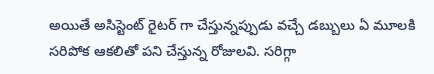అయితే అసిస్టెంట్ రైటర్ గా చేస్తున్నప్పుడు వచ్చే డబ్బులు ఏ మూలకి సరిపోక ఆకలితో పని చేస్తున్న రోజులవి. సరిగ్గా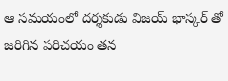ఆ సమయంలో దర్శకుడు విజయ్ భాస్కర్ తో జరిగిన పరిచయం తన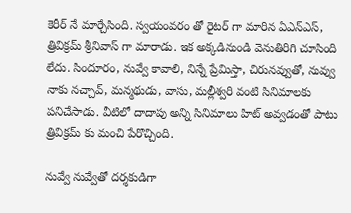కెరీర్ నే మార్చేసింది. స్వయంవరం తో రైటర్ గా మారిన ఏఎన్ఎస్, త్రివిక్రమ్ శ్రీనివాస్ గా మారాడు. ఇక అక్కడినుండి వెనుతిరిగి చూసింది లేదు. సిందూరం, నువ్వే కావాలి, నిన్నే ప్రేమిస్తా, చిరునవ్వుతో, నువ్వు నాకు నచ్చావ్, మన్మథుడు, వాసు, మల్లీశ్వరి వంటి సినిమాలకు పనిచేసాడు. వీటిలో దాదాపు అన్ని సినిమాలు హిట్ అవ్వడంతో పాటు త్రివిక్రమ్ కు మంచి పేరొచ్చింది.

నువ్వే నువ్వేతో దర్శకుడిగా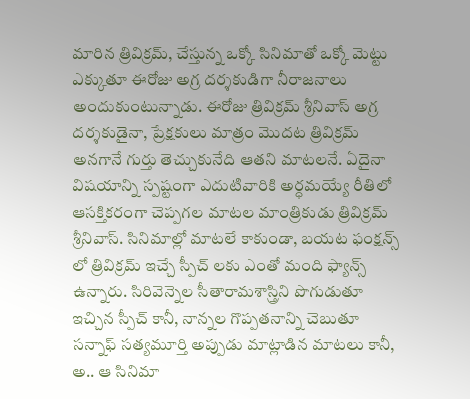మారిన త్రివిక్రమ్, చేస్తున్న ఒక్కో సినిమాతో ఒక్కో మెట్టు ఎక్కుతూ ఈరోజు అగ్ర దర్శకుడిగా నీరాజనాలు అందుకుంటున్నాడు. ఈరోజు త్రివిక్రమ్ శ్రీనివాస్ అగ్ర దర్శకుడైనా, ప్రేక్షకులు మాత్రం మొదట త్రివిక్రమ్ అనగానే గుర్తు తెచ్చుకునేది ఆతని మాటలనే. ఏదైనా విషయాన్ని స్పష్టంగా ఎదుటివారికి అర్ధమయ్యే రీతిలో ఆసక్తికరంగా చెప్పగల మాటల మాంత్రికుడు త్రివిక్రమ్ శ్రీనివాస్. సినిమాల్లో మాటలే కాకుండా, బయట ఫంక్షన్స్ లో త్రివిక్రమ్ ఇచ్చే స్పీచ్ లకు ఎంతో మంది ఫ్యాన్స్ ఉన్నారు. సిరివెన్నెల సీతారామశాస్త్రిని పొగుడుతూ ఇచ్చిన స్పీచ్ కానీ, నాన్నల గొప్పతనాన్ని చెబుతూ సన్నాఫ్ సత్యమూర్తి అప్పుడు మాట్లాడిన మాటలు కానీ, అ.. ఆ సినిమా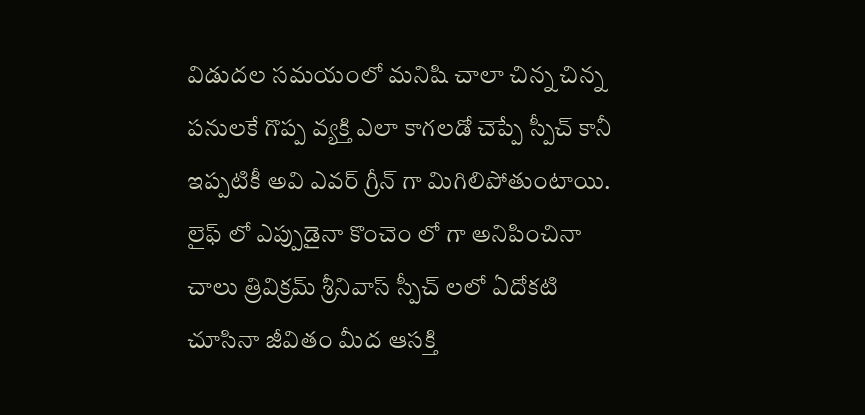విడుదల సమయంలో మనిషి చాలా చిన్న చిన్న పనులకే గొప్ప వ్యక్తి ఎలా కాగలడో చెప్పే స్పీచ్ కానీ ఇప్పటికీ అవి ఎవర్ గ్రీన్ గా మిగిలిపోతుంటాయి. లైఫ్ లో ఎప్పుడైనా కొంచెం లో గా అనిపించినా చాలు త్రివిక్రమ్ శ్రీనివాస్ స్పీచ్ లలో ఏదోకటి చూసినా జీవితం మీద ఆసక్తి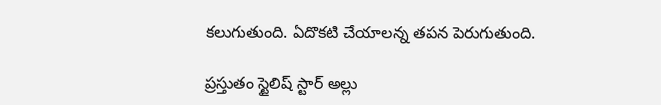కలుగుతుంది. ఏదొకటి చేయాలన్న తపన పెరుగుతుంది.

ప్రస్తుతం స్టైలిష్ స్టార్ అల్లు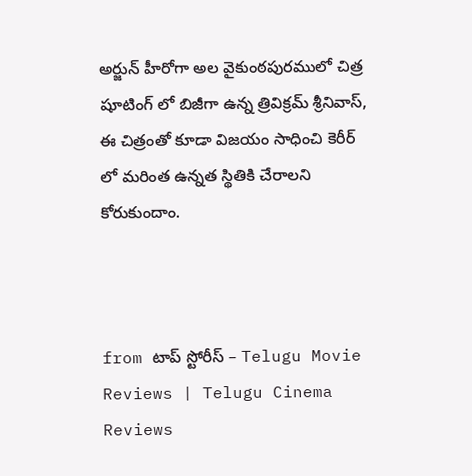అర్జున్ హీరోగా అల వైకుంఠపురములో చిత్ర షూటింగ్ లో బిజీగా ఉన్న త్రివిక్రమ్ శ్రీనివాస్, ఈ చిత్రంతో కూడా విజయం సాధించి కెరీర్ లో మరింత ఉన్నత స్థితికి చేరాలని కోరుకుందాం.



from టాప్ స్టోరీస్ – Telugu Movie Reviews | Telugu Cinema Reviews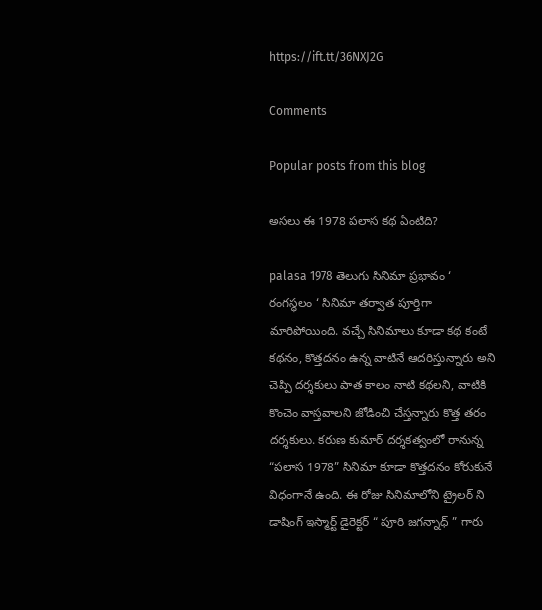https://ift.tt/36NXJ2G

Comments

Popular posts from this blog

అసలు ఈ 1978 పలాస కథ ఏంటిది?

palasa 1978 తెలుగు సినిమా ప్రభావం ‘ రంగస్థలం ‘ సినిమా తర్వాత పూర్తిగా మారిపోయింది. వచ్చే సినిమాలు కూడా కథ కంటే కథనం, కొత్తదనం ఉన్న వాటినే ఆదరిస్తున్నారు అని చెప్పి దర్శకులు పాత కాలం నాటి కథలని, వాటికి  కొంచెం వాస్తవాలని జోడించి చేస్తన్నారు కొత్త తరం దర్శకులు. కరుణ కుమార్ దర్శకత్వంలో రానున్న “పలాస 1978” సినిమా కూడా కొత్తదనం కోరుకునే విధంగానే ఉంది. ఈ రోజు సినిమాలోని ట్రైలర్ ని డాషింగ్ ఇస్మార్ట్ డైరెక్టర్ “ పూరి జగన్నాధ్ ” గారు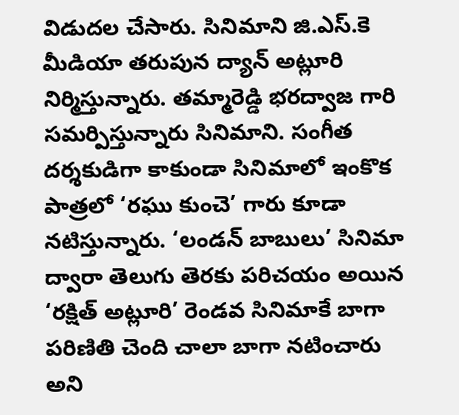విడుదల చేసారు. సినిమాని జి.ఎస్.కె మీడియా తరుపున ద్యాన్ అట్లూరి నిర్మిస్తున్నారు. తమ్మారెడ్డి భరద్వాజ గారి సమర్పిస్తున్నారు సినిమాని. సంగీత దర్శకుడిగా కాకుండా సినిమాలో ఇంకొక పాత్రలో ‘రఘు కుంచె’ గారు కూడా నటిస్తున్నారు. ‘లండన్ బాబులు’ సినిమా ద్వారా తెలుగు తెరకు పరిచయం అయిన ‘రక్షిత్ అట్లూరి’ రెండవ సినిమాకే బాగా పరిణితి చెంది చాలా బాగా నటించారు అని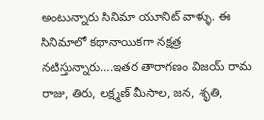అంటున్నారు సినిమా యూనిట్ వాళ్ళు. ఈ సినిమాలో కథానాయికగా నక్షత్ర నటిస్తున్నారు….ఇతర తారాగణం విజయ్ రామ రాజు, తిరు, లక్ష్మణ్ మీసాల, జన, శృతి,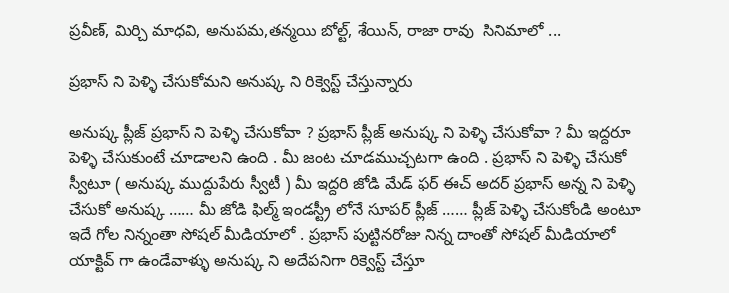ప్రవీణ్, మిర్చి మాధవి, అనుపమ,తన్మయి బోల్ట్, శేయిన్, రాజా రావు  సినిమాలో ...

ప్రభాస్ ని పెళ్ళి చేసుకోమని అనుష్క ని రిక్వెస్ట్ చేస్తున్నారు

అనుష్క ప్లీజ్ ప్రభాస్ ని పెళ్ళి చేసుకోవా ? ప్రభాస్ ప్లీజ్ అనుష్క ని పెళ్ళి చేసుకోవా ? మీ ఇద్దరూ పెళ్ళి చేసుకుంటే చూడాలని ఉంది . మీ జంట చూడముచ్చటగా ఉంది . ప్రభాస్ ని పెళ్ళి చేసుకో స్వీటూ ( అనుష్క ముద్దుపేరు స్వీటీ ) మీ ఇద్దరి జోడి మేడ్ ఫర్ ఈచ్ అదర్ ప్రభాస్ అన్న ని పెళ్ళి చేసుకో అనుష్క …… మీ జోడి ఫిల్మ్ ఇండస్ట్రీ లోనే సూపర్ ప్లీజ్ …… ప్లీజ్ పెళ్ళి చేసుకోండి అంటూ ఇదే గోల నిన్నంతా సోషల్ మీడియాలో . ప్రభాస్ పుట్టినరోజు నిన్న దాంతో సోషల్ మీడియాలో యాక్టివ్ గా ఉండేవాళ్ళు అనుష్క ని అదేపనిగా రిక్వెస్ట్ చేస్తూ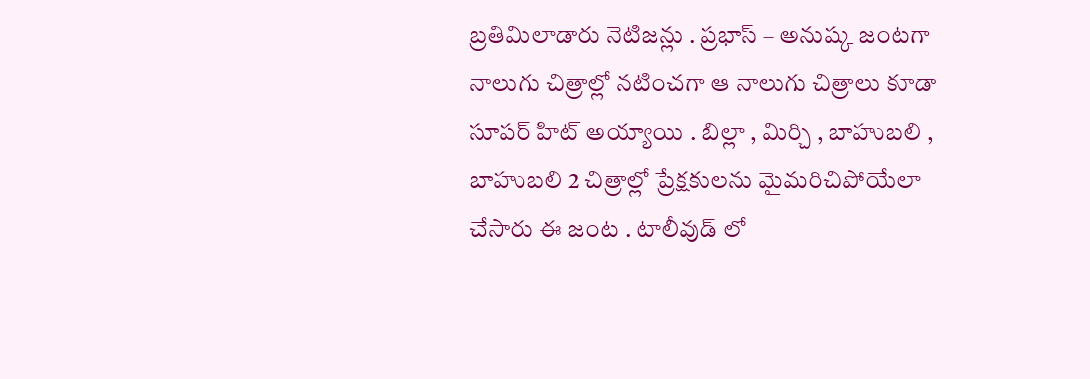బ్రతిమిలాడారు నెటిజన్లు . ప్రభాస్ – అనుష్క జంటగా నాలుగు చిత్రాల్లో నటించగా ఆ నాలుగు చిత్రాలు కూడా సూపర్ హిట్ అయ్యాయి . బిల్లా , మిర్చి , బాహుబలి , బాహుబలి 2 చిత్రాల్లో ప్రేక్షకులను మైమరిచిపోయేలా చేసారు ఈ జంట . టాలీవుడ్ లో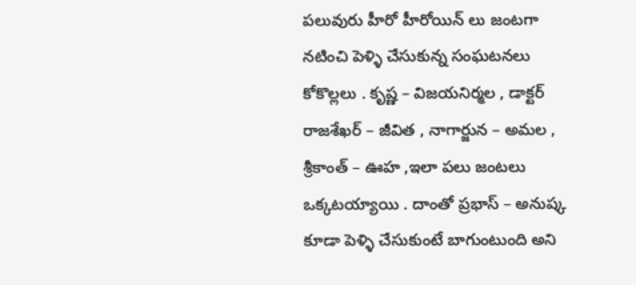పలువురు హీరో హీరోయిన్ లు జంటగా నటించి పెళ్ళి చేసుకున్న సంఘటనలు కోకొల్లలు . కృష్ణ – విజయనిర్మల , డాక్టర్ రాజశేఖర్ – జీవిత , నాగార్జున – అమల , శ్రీకాంత్ – ఊహ ,ఇలా పలు జంటలు ఒక్కటయ్యాయి . దాంతో ప్రభాస్ – అనుష్క కూడా పెళ్ళి చేసుకుంటే బాగుంటుంది అని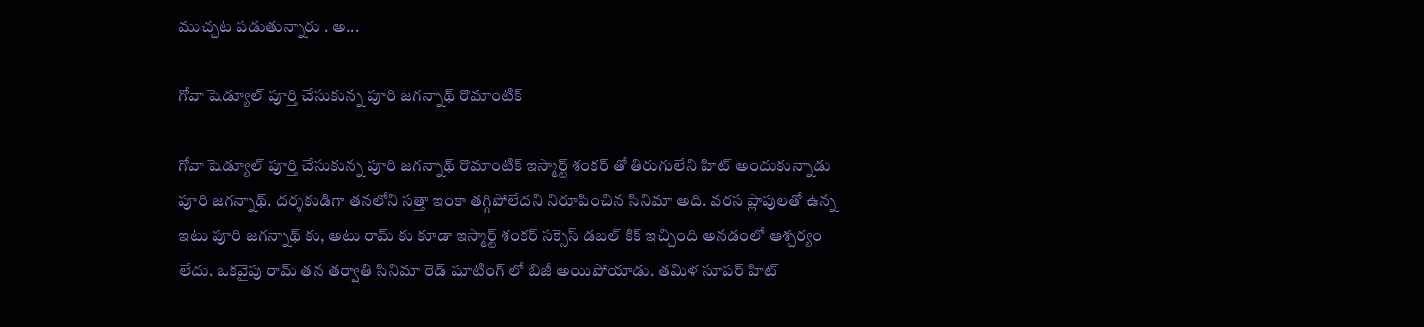ముచ్చట పడుతున్నారు . అ...

గోవా షెడ్యూల్ పూర్తి చేసుకున్న పూరి జగన్నాథ్ రొమాంటిక్

గోవా షెడ్యూల్ పూర్తి చేసుకున్న పూరి జగన్నాథ్ రొమాంటిక్ ఇస్మార్ట్ శంకర్ తో తిరుగులేని హిట్ అందుకున్నాడు పూరి జగన్నాథ్. దర్శకుడిగా తనలోని సత్తా ఇంకా తగ్గిపోలేదని నిరూపించిన సినిమా అది. వరస ప్లాపులతో ఉన్న ఇటు పూరి జగన్నాథ్ కు, అటు రామ్ కు కూడా ఇస్మార్ట్ శంకర్ సక్సెస్ డబల్ కిక్ ఇచ్చింది అనడంలో ఆశ్చర్యం లేదు. ఒకవైపు రామ్ తన తర్వాతి సినిమా రెడ్ షూటింగ్ లో బిజీ అయిపోయాడు. తమిళ సూపర్ హిట్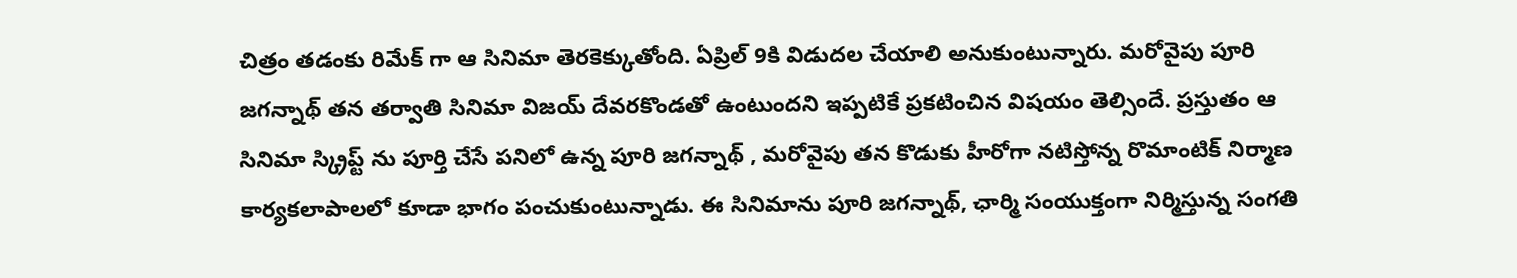చిత్రం తడంకు రిమేక్ గా ఆ సినిమా తెరకెక్కుతోంది. ఏప్రిల్ 9కి విడుదల చేయాలి అనుకుంటున్నారు. మరోవైపు పూరి జగన్నాథ్ తన తర్వాతి సినిమా విజయ్ దేవరకొండతో ఉంటుందని ఇప్పటికే ప్రకటించిన విషయం తెల్సిందే. ప్రస్తుతం ఆ సినిమా స్క్రిప్ట్ ను పూర్తి చేసే పనిలో ఉన్న పూరి జగన్నాథ్ , మరోవైపు తన కొడుకు హీరోగా నటిస్తోన్న రొమాంటిక్ నిర్మాణ కార్యకలాపాలలో కూడా భాగం పంచుకుంటున్నాడు. ఈ సినిమాను పూరి జగన్నాథ్, ఛార్మి సంయుక్తంగా నిర్మిస్తున్న సంగతి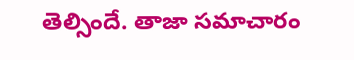తెల్సిందే. తాజా సమాచారం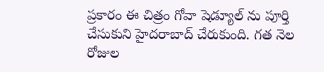ప్రకారం ఈ చిత్రం గోవా షెడ్యూల్ ను పూర్తి చేసుకుని హైదరాబాద్ చేరుకుంది. గత నెల రోజుల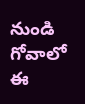నుండి గోవాలో ఈ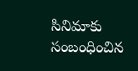సినిమాకు సంబంధించిన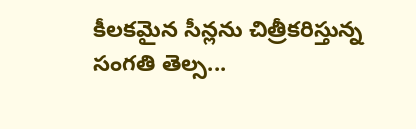కీలకమైన సీన్లను చిత్రీకరిస్తున్న సంగతి తెల్స...